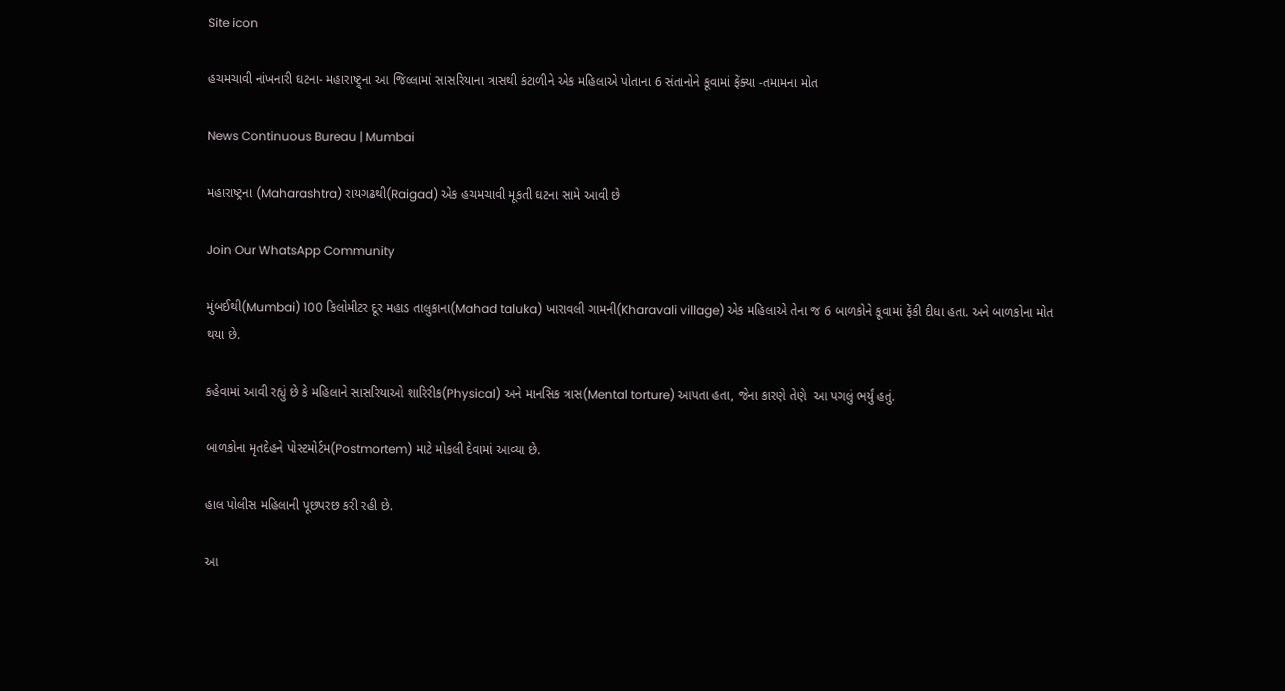Site icon

હચમચાવી નાંખનારી ઘટના- મહારાષ્ટ્ર્ના આ જિલ્લામાં સાસરિયાના ત્રાસથી કંટાળીને એક મહિલાએ પોતાના 6 સંતાનોને કૂવામાં ફેંક્યા -તમામના મોત

News Continuous Bureau | Mumbai

મહારાષ્ટ્રના (Maharashtra) રાયગઢથી(Raigad) એક હચમચાવી મૂકતી ઘટના સામે આવી છે

Join Our WhatsApp Community

મુંબઈથી(Mumbai) 100 કિલોમીટર દૂર મહાડ તાલુકાના(Mahad taluka) ખારાવલી ગામની(Kharavali village) એક મહિલાએ તેના જ 6 બાળકોને કૂવામાં ફેંકી દીધા હતા. અને બાળકોના મોત થયા છે.

કહેવામાં આવી રહ્યું છે કે મહિલાને સાસરિયાઓ શારિરીક(Physical) અને માનસિક ત્રાસ(Mental torture) આપતા હતા, જેના કારણે તેણે  આ પગલું ભર્યું હતું.

બાળકોના મૃતદેહને પોસ્ટમોર્ટમ(Postmortem) માટે મોકલી દેવામાં આવ્યા છે.

હાલ પોલીસ મહિલાની પૂછપરછ કરી રહી છે.

આ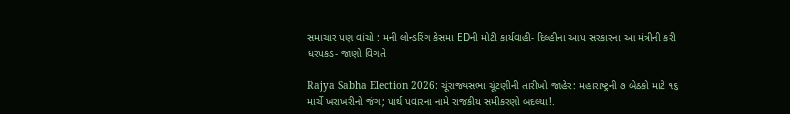સમાચાર પણ વાંચો : મની લોન્ડરિંગ કેસમા EDની મોટી કાર્યવાહી- દિલ્હીના આપ સરકારના આ મંત્રીની કરી ધરપકડ- જાણો વિગતે

Rajya Sabha Election 2026: ચૂંરાજ્યસભા ચૂંટણીની તારીખો જાહેર: મહારાષ્ટ્રની ૭ બેઠકો માટે ૧૬ માર્ચે ખરાખરીનો જંગ; પાર્થ પવારના નામે રાજકીય સમીકરણો બદલ્યા!.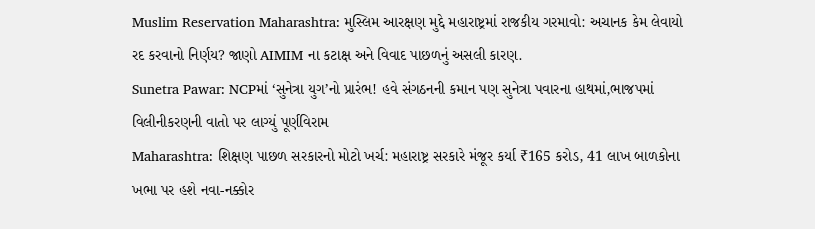Muslim Reservation Maharashtra: મુસ્લિમ આરક્ષણ મુદ્દે મહારાષ્ટ્રમાં રાજકીય ગરમાવો: અચાનક કેમ લેવાયો રદ કરવાનો નિર્ણય? જાણો AIMIM ના કટાક્ષ અને વિવાદ પાછળનું અસલી કારણ.
Sunetra Pawar: NCPમાં ‘સુનેત્રા યુગ’નો પ્રારંભ! હવે સંગઠનની કમાન પણ સુનેત્રા પવારના હાથમાં,ભાજપમાં વિલીનીકરણની વાતો પર લાગ્યું પૂર્ણવિરામ
Maharashtra: શિક્ષણ પાછળ સરકારનો મોટો ખર્ચ: મહારાષ્ટ્ર સરકારે મંજૂર કર્યા ₹165 કરોડ, 41 લાખ બાળકોના ખભા પર હશે નવા-નક્કોર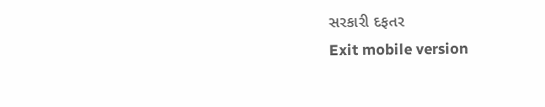સરકારી દફતર
Exit mobile version